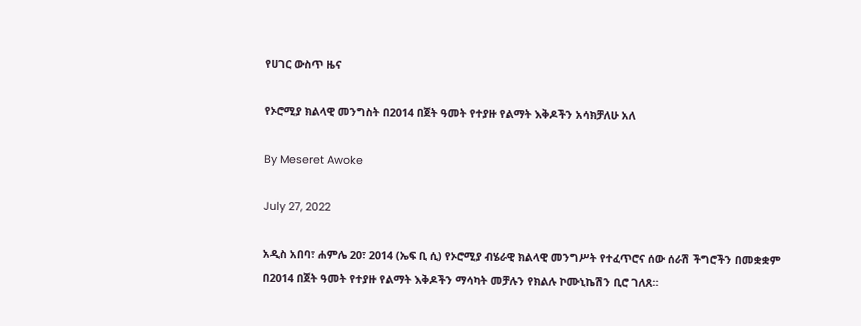የሀገር ውስጥ ዜና

የኦሮሚያ ክልላዊ መንግስት በ2014 በጀት ዓመት የተያዙ የልማት እቅዶችን አሳክቻለሁ አለ

By Meseret Awoke

July 27, 2022

አዲስ አበባ፣ ሐምሌ 20፣ 2014 (ኤፍ ቢ ሲ) የኦሮሚያ ብሄራዊ ክልላዊ መንግሥት የተፈጥሮና ሰው ሰራሽ ችግሮችን በመቋቋም በ2014 በጀት ዓመት የተያዙ የልማት እቅዶችን ማሳካት መቻሉን የክልሉ ኮሙኒኬሽን ቢሮ ገለጸ።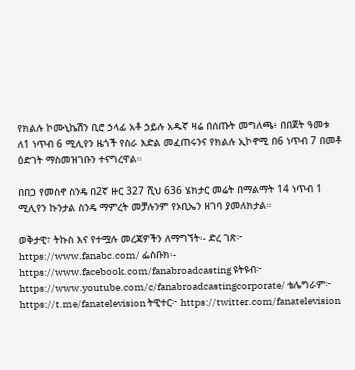የክልሉ ኮሙኒኬሽን ቢሮ ኃላፊ አቶ ኃይሉ አዱኛ ዛሬ በሰጡት መግለጫ፥ በበጀት ዓመቱ ለ1 ነጥብ 6 ሚሊየን ዜጎች የስራ እድል መፈጠሩንና የክልሉ ኢኮኖሚ በ6 ነጥብ 7 በመቶ ዕድገት ማስመዝገቡን ተናግረዋል።

በበጋ የመስኖ ስንዴ በ2ኛ ዙር 327 ሺህ 636 ሄክታር መሬት በማልማት 14 ነጥብ 1 ሚሊየን ኩንታል ስንዴ ማምረት መቻሉንም የኦቢኤን ዘገባ ያመለክታል።

ወቅታዊ፣ ትኩስ እና የተሟሉ መረጃዎችን ለማግኘት፡- ድረ ገጽ፦ https://www.fanabc.com/ ፌስቡክ፡- https://www.facebook.com/fanabroadcasting ዩትዩብ፦ https://www.youtube.com/c/fanabroadcastingcorporate/ ቴሌግራም፦ https://t.me/fanatelevision ትዊተር፦ https://twitter.com/fanatelevision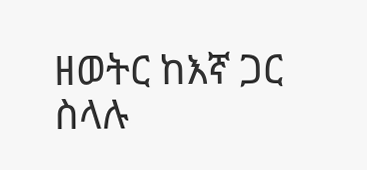ዘወትር ከእኛ ጋር ስላሉ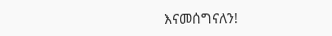እናመሰግናለን!